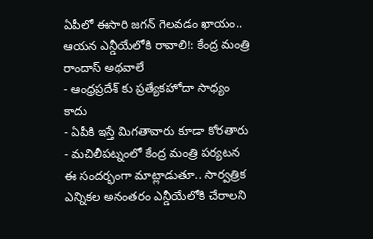ఏపీలో ఈసారి జగన్ గెలవడం ఖాయం.. ఆయన ఎన్డీయేలోకి రావాలి!: కేంద్ర మంత్రి రాందాస్ అథవాలే
- ఆంధ్రప్రదేశ్ కు ప్రత్యేకహోదా సాధ్యం కాదు
- ఏపీకి ఇస్తే మిగతావారు కూడా కోరతారు
- మచిలీపట్నంలో కేంద్ర మంత్రి పర్యటన
ఈ సందర్భంగా మాట్లాడుతూ.. సార్వత్రిక ఎన్నికల అనంతరం ఎన్డీయేలోకి చేరాలని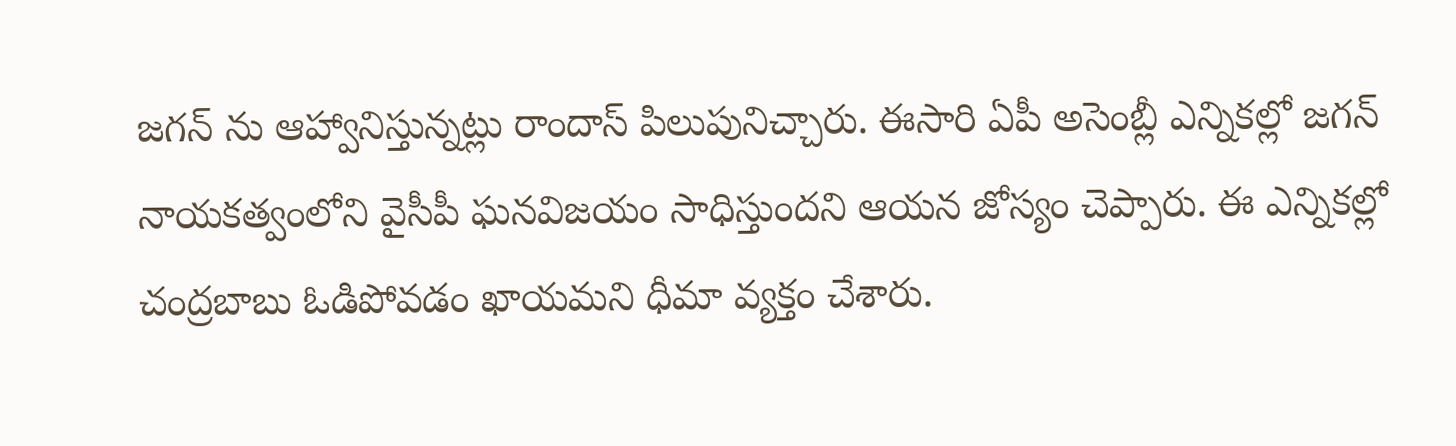జగన్ ను ఆహ్వానిస్తున్నట్లు రాందాస్ పిలుపునిచ్చారు. ఈసారి ఏపీ అసెంబ్లీ ఎన్నికల్లో జగన్ నాయకత్వంలోని వైసీపీ ఘనవిజయం సాధిస్తుందని ఆయన జోస్యం చెప్పారు. ఈ ఎన్నికల్లో చంద్రబాబు ఓడిపోవడం ఖాయమని ధీమా వ్యక్తం చేశారు.